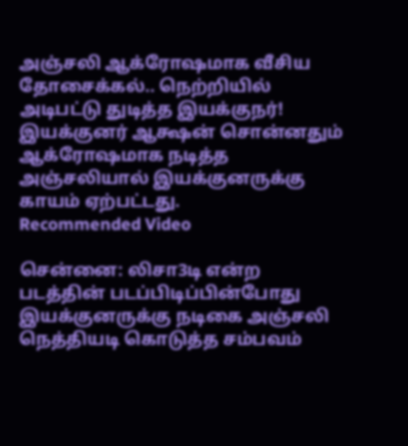அஞ்சலி ஆக்ரோஷமாக வீசிய தோசைக்கல்.. நெற்றியில் அடிபட்டு துடித்த இயக்குநர்!
இயக்குனர் ஆக்ஷன் சொன்னதும் ஆக்ரோஷமாக நடித்த அஞ்சலியால் இயக்குனருக்கு காயம் ஏற்பட்டது.
Recommended Video

சென்னை: லிசா3டி என்ற படத்தின் படப்பிடிப்பின்போது இயக்குனருக்கு நடிகை அஞ்சலி நெத்தியடி கொடுத்த சம்பவம்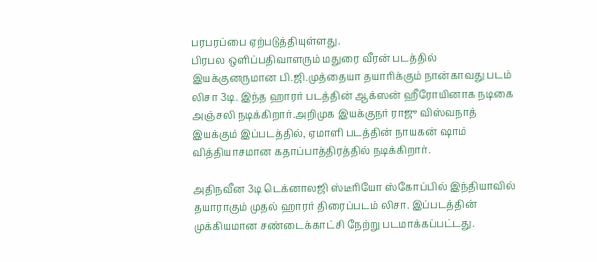பரபரப்பை ஏற்படுத்தியுள்ளது.
பிரபல ஒளிப்பதிவாளரும் மதுரை வீரன் படத்தில் இயக்குனருமான பி.ஜி.முத்தையா தயாரிக்கும் நான்காவது படம் லிசா 3டி. இந்த ஹாரர் படத்தின் ஆக்ஸன் ஹீரோயினாக நடிகை அஞ்சலி நடிக்கிறார்.அறிமுக இயக்குநர் ராஜு விஸ்வநாத் இயக்கும் இப்படத்தில், ஏமாளி படத்தின் நாயகன் ஷாம் வித்தியாசமான கதாப்பாத்திரத்தில் நடிக்கிறார்.

அதிநவீன 3டி டெக்னாலஜி ஸ்டீரியோ ஸ்கோப்பில் இந்தியாவில் தயாராகும் முதல் ஹாரர் திரைப்படம் லிசா. இப்படத்தின் முக்கியமான சண்டைக்காட்சி நேற்று படமாக்கப்பட்டது.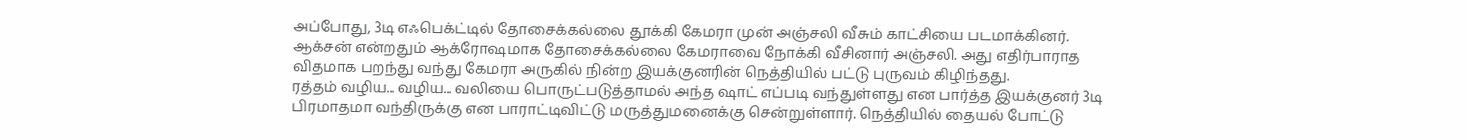அப்போது, 3டி எஃபெக்ட்டில் தோசைக்கல்லை தூக்கி கேமரா முன் அஞ்சலி வீசும் காட்சியை படமாக்கினர். ஆக்சன் என்றதும் ஆக்ரோஷமாக தோசைக்கல்லை கேமராவை நோக்கி வீசினார் அஞ்சலி. அது எதிர்பாராத விதமாக பறந்து வந்து கேமரா அருகில் நின்ற இயக்குனரின் நெத்தியில் பட்டு புருவம் கிழிந்தது.
ரத்தம் வழிய... வழிய... வலியை பொருட்படுத்தாமல் அந்த ஷாட் எப்படி வந்துள்ளது என பார்த்த இயக்குனர் 3டி பிரமாதமா வந்திருக்கு என பாராட்டிவிட்டு மருத்துமனைக்கு சென்றுள்ளார். நெத்தியில் தையல் போட்டு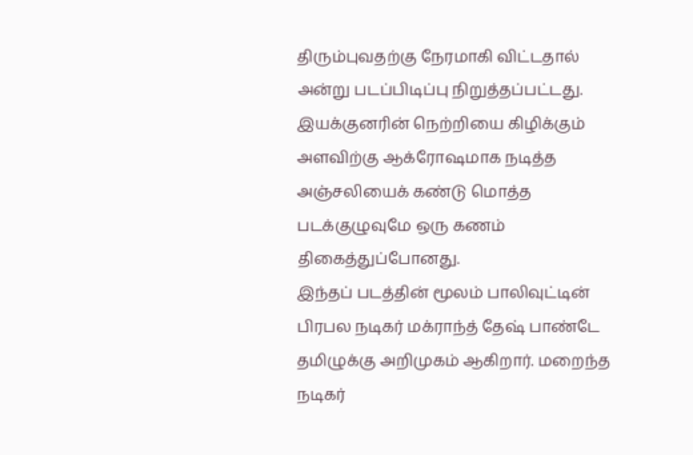திரும்புவதற்கு நேரமாகி விட்டதால் அன்று படப்பிடிப்பு நிறுத்தப்பட்டது.
இயக்குனரின் நெற்றியை கிழிக்கும் அளவிற்கு ஆக்ரோஷமாக நடித்த அஞ்சலியைக் கண்டு மொத்த படக்குழுவுமே ஒரு கணம் திகைத்துப்போனது.
இந்தப் படத்தின் மூலம் பாலிவுட்டின் பிரபல நடிகர் மக்ராந்த் தேஷ் பாண்டே தமிழுக்கு அறிமுகம் ஆகிறார். மறைந்த நடிகர்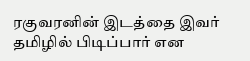ரகுவரனின் இடத்தை இவர் தமிழில் பிடிப்பார் என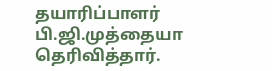தயாரிப்பாளர் பி.ஜி.முத்தையா தெரிவித்தார்.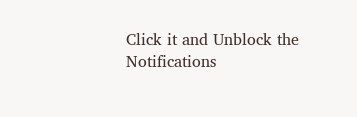Click it and Unblock the Notifications